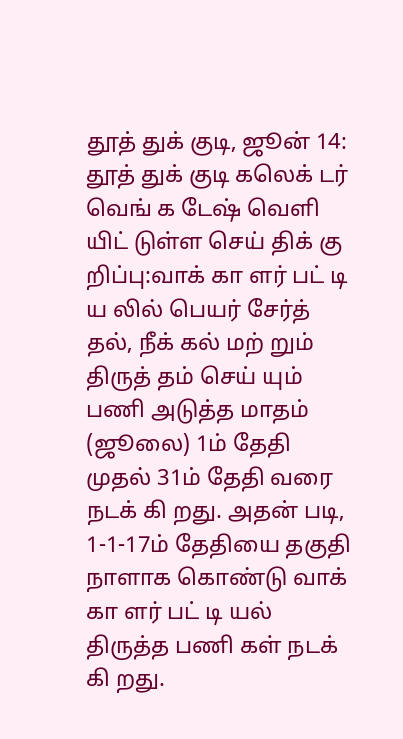தூத் துக் குடி, ஜூன் 14:
தூத் துக் குடி கலெக் டர் வெங் க டேஷ் வெளி யிட் டுள்ள செய் திக் கு றிப்பு:வாக் கா ளர் பட் டி ய லில் பெயர் சேர்த் தல், நீக் கல் மற் றும் திருத் தம் செய் யும் பணி அடுத்த மாதம் (ஜூலை) 1ம் தேதி முதல் 31ம் தேதி வரை நடக் கி றது. அதன் படி, 1-1-17ம் தேதியை தகுதி நாளாக கொண்டு வாக் கா ளர் பட் டி யல் திருத்த பணி கள் நடக் கி றது.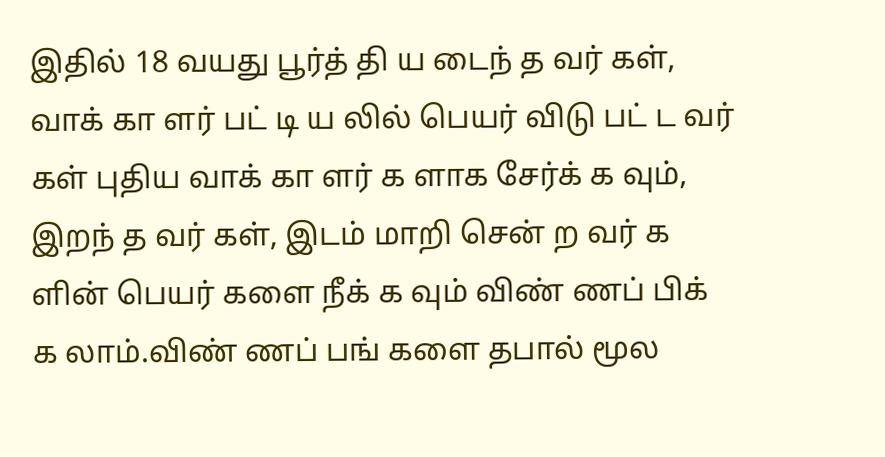இதில் 18 வயது பூர்த் தி ய டைந் த வர் கள், வாக் கா ளர் பட் டி ய லில் பெயர் விடு பட் ட வர் கள் புதிய வாக் கா ளர் க ளாக சேர்க் க வும், இறந் த வர் கள், இடம் மாறி சென் ற வர் க ளின் பெயர் களை நீக் க வும் விண் ணப் பிக் க லாம்.விண் ணப் பங் களை தபால் மூல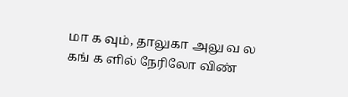மா க வும், தாலுகா அலு வ ல கங் க ளில் நேரிலோ விண்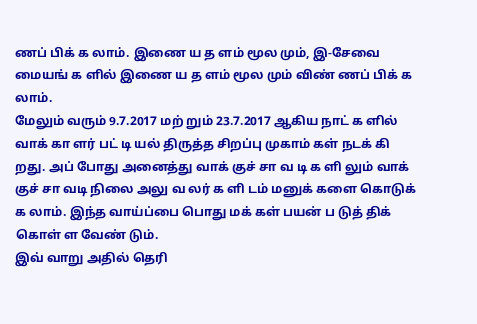ணப் பிக் க லாம். இணை ய த ளம் மூல மும், இ-சேவை மையங் க ளில் இணை ய த ளம் மூல மும் விண் ணப் பிக் க லாம்.
மேலும் வரும் 9.7.2017 மற் றும் 23.7.2017 ஆகிய நாட் க ளில் வாக் கா ளர் பட் டி யல் திருத்த சிறப்பு முகாம் கள் நடக் கி றது. அப் போது அனைத்து வாக் குச் சா வ டி க ளி லும் வாக் குச் சா வடி நிலை அலு வ லர் க ளி டம் மனுக் களை கொடுக் க லாம். இந்த வாய்ப்பை பொது மக் கள் பயன் ப டுத் திக் கொள் ள வேண் டும்.
இவ் வாறு அதில் தெரி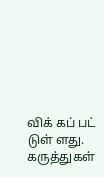விக் கப் பட் டுள் ளது.
கருத்துகள்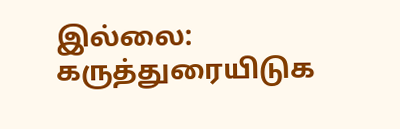இல்லை:
கருத்துரையிடுக